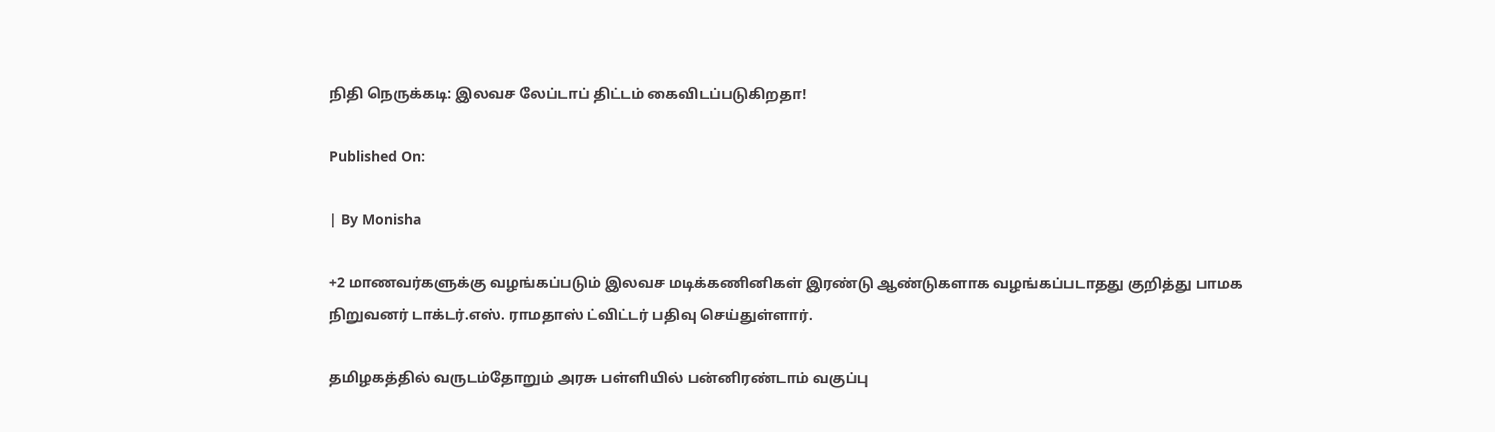நிதி நெருக்கடி: இலவச லேப்டாப் திட்டம் கைவிடப்படுகிறதா!

Published On:

| By Monisha

+2 மாணவர்களுக்கு வழங்கப்படும் இலவச மடிக்கணினிகள் இரண்டு ஆண்டுகளாக வழங்கப்படாதது குறித்து பாமக நிறுவனர் டாக்டர்.எஸ். ராமதாஸ் ட்விட்டர் பதிவு செய்துள்ளார்.

தமிழகத்தில் வருடம்தோறும் அரசு பள்ளியில் பன்னிரண்டாம் வகுப்பு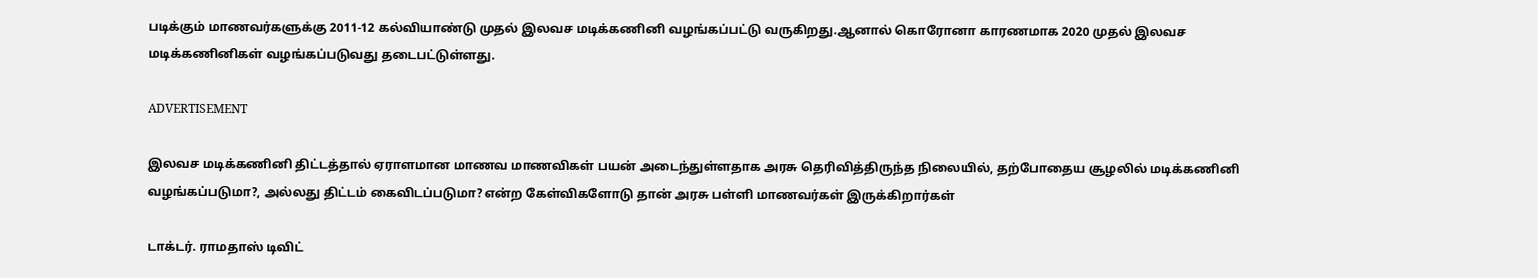படிக்கும் மாணவர்களுக்கு 2011-12 கல்வியாண்டு முதல் இலவச மடிக்கணினி வழங்கப்பட்டு வருகிறது.ஆனால் கொரோனா காரணமாக 2020 முதல் இலவச மடிக்கணினிகள் வழங்கப்படுவது தடைபட்டுள்ளது.

ADVERTISEMENT

இலவச மடிக்கணினி திட்டத்தால் ஏராளமான மாணவ மாணவிகள் பயன் அடைந்துள்ளதாக அரசு தெரிவித்திருந்த நிலையில், தற்போதைய சூழலில் மடிக்கணினி வழங்கப்படுமா?, அல்லது திட்டம் கைவிடப்படுமா? என்ற கேள்விகளோடு தான் அரசு பள்ளி மாணவர்கள் இருக்கிறார்கள்

டாக்டர். ராமதாஸ் டிவிட்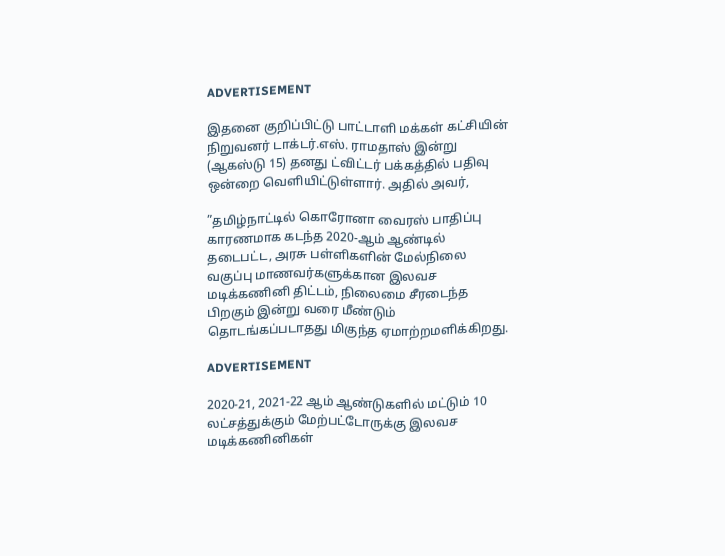ADVERTISEMENT

இதனை குறிப்பிட்டு பாட்டாளி மக்கள் கட்சியின் நிறுவனர் டாக்டர்.எஸ். ராமதாஸ் இன்று (ஆகஸ்டு 15) தனது ட்விட்டர் பக்கத்தில் பதிவு ஒன்றை வெளியிட்டுள்ளார். அதில் அவர்,

”தமிழ்நாட்டில் கொரோனா வைரஸ் பாதிப்பு காரணமாக கடந்த 2020-ஆம் ஆண்டில் தடைபட்ட, அரசு பள்ளிகளின் மேல்நிலை வகுப்பு மாணவர்களுக்கான இலவச மடிக்கணினி திட்டம், நிலைமை சீரடைந்த பிறகும் இன்று வரை மீண்டும் தொடங்கப்படாதது மிகுந்த ஏமாற்றமளிக்கிறது.

ADVERTISEMENT

2020-21, 2021-22 ஆம் ஆண்டுகளில் மட்டும் 10 லட்சத்துக்கும் மேற்பட்டோருக்கு இலவச மடிக்கணினிகள்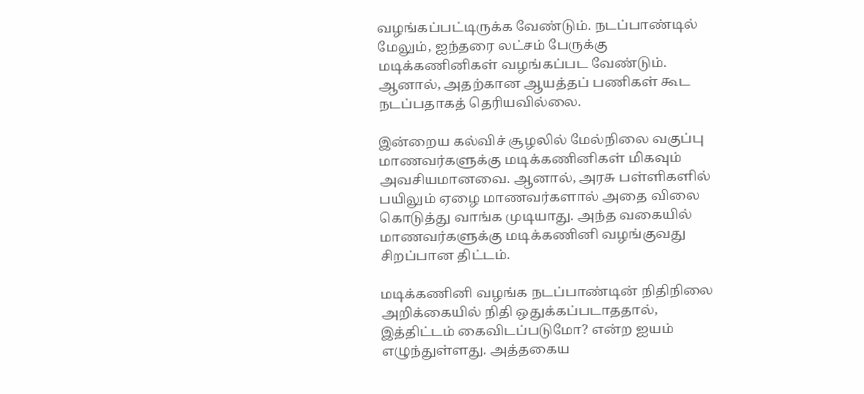வழங்கப்பட்டிருக்க வேண்டும். நடப்பாண்டில் மேலும், ஐந்தரை லட்சம் பேருக்கு மடிக்கணினிகள் வழங்கப்பட வேண்டும். ஆனால், அதற்கான ஆயத்தப் பணிகள் கூட நடப்பதாகத் தெரியவில்லை.

இன்றைய கல்விச் சூழலில் மேல்நிலை வகுப்பு மாணவர்களுக்கு மடிக்கணினிகள் மிகவும் அவசியமானவை. ஆனால், அரசு பள்ளிகளில் பயிலும் ஏழை மாணவர்களால் அதை விலை கொடுத்து வாங்க முடியாது. அந்த வகையில் மாணவர்களுக்கு மடிக்கணினி வழங்குவது சிறப்பான திட்டம்.

மடிக்கணினி வழங்க நடப்பாண்டின் நிதிநிலை அறிக்கையில் நிதி ஒதுக்கப்படாததால், இத்திட்டம் கைவிடப்படுமோ? என்ற ஐயம் எழுந்துள்ளது. அத்தகைய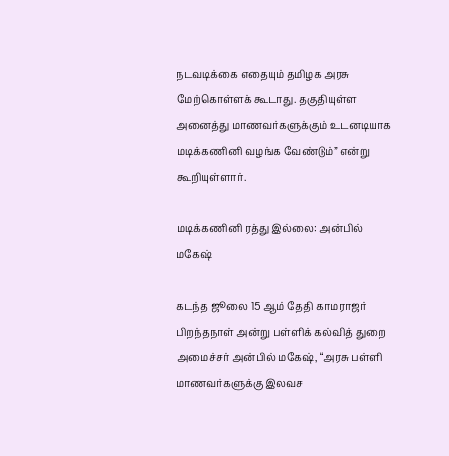நடவடிக்கை எதையும் தமிழக அரசு மேற்கொள்ளக் கூடாது. தகுதியுள்ள அனைத்து மாணவர்களுக்கும் உடனடியாக மடிக்கணினி வழங்க வேண்டும்” என்று கூறியுள்ளார்.

மடிக்கணினி ரத்து இல்லை: அன்பில் மகேஷ்

கடந்த ஜூலை 15 ஆம் தேதி காமராஜர் பிறந்தநாள் அன்று பள்ளிக் கல்வித் துறை அமைச்சர் அன்பில் மகேஷ், “அரசு பள்ளி மாணவர்களுக்கு இலவச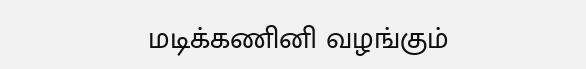மடிக்கணினி வழங்கும்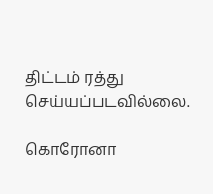திட்டம் ரத்து செய்யப்படவில்லை.

கொரோனா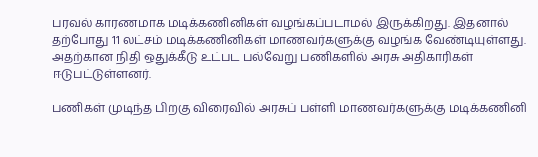பரவல் காரணமாக மடிக்கணினிகள் வழங்கப்படாமல் இருக்கிறது. இதனால் தற்போது 11 லட்சம் மடிக்கணினிகள் மாணவர்களுக்கு வழங்க வேண்டியுள்ளது. அதற்கான நிதி ஒதுக்கீடு உட்பட பல்வேறு பணிகளில் அரசு அதிகாரிகள் ஈடுபட்டுள்ளனர்.

பணிகள் முடிந்த பிறகு விரைவில் அரசுப் பள்ளி மாணவர்களுக்கு மடிக்கணினி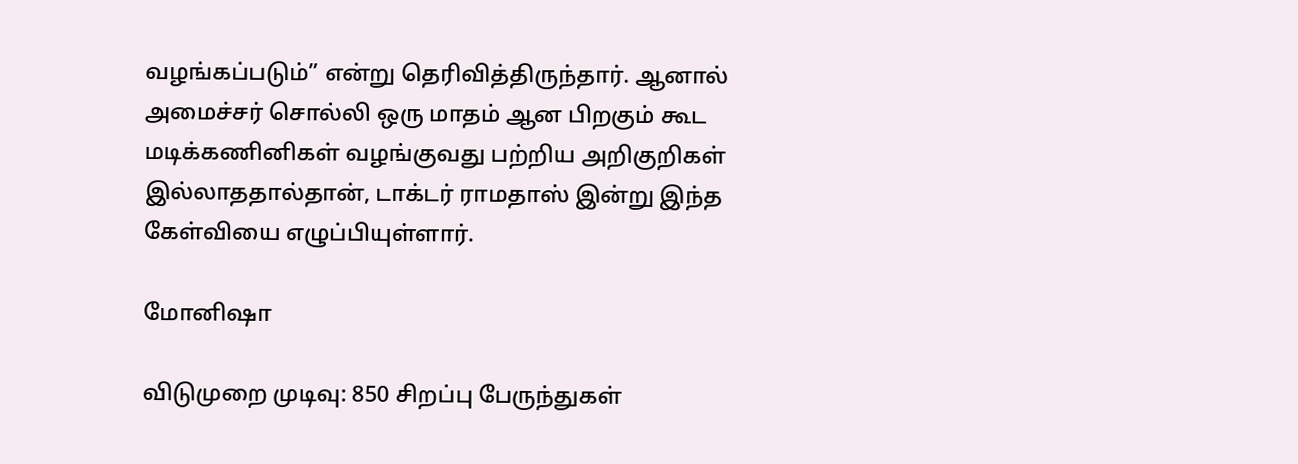வழங்கப்படும்” என்று தெரிவித்திருந்தார். ஆனால் அமைச்சர் சொல்லி ஒரு மாதம் ஆன பிறகும் கூட மடிக்கணினிகள் வழங்குவது பற்றிய அறிகுறிகள் இல்லாததால்தான், டாக்டர் ராமதாஸ் இன்று இந்த கேள்வியை எழுப்பியுள்ளார்.

மோனிஷா

விடுமுறை முடிவு: 850 சிறப்பு பேருந்துகள்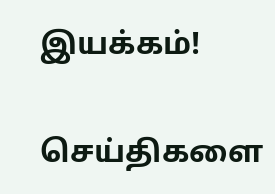இயக்கம்!

செய்திகளை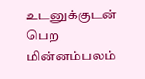உடனுக்குடன் பெற மின்னம்பலம்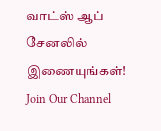வாட்ஸ் ஆப் சேனலில் இணையுங்கள்!
Join Our Channel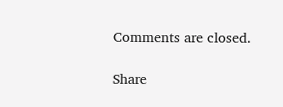Comments are closed.

Share